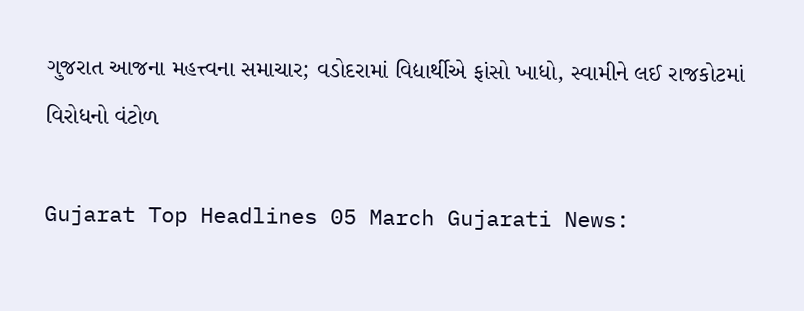ગુજરાત આજના મહત્ત્વના સમાચાર; વડોદરામાં વિદ્યાર્થીએ ફાંસો ખાધો, સ્વામીને લઈ રાજકોટમાં વિરોધનો વંટોળ

Gujarat Top Headlines 05 March Gujarati News: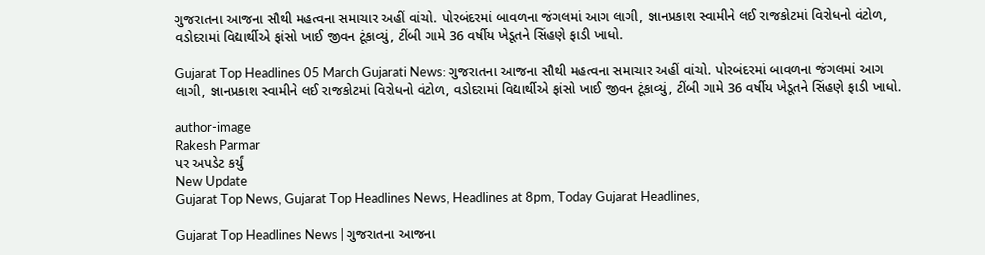ગુજરાતના આજના સૌથી મહત્વના સમાચાર અહીં વાંચો. પોરબંદરમાં બાવળના જંગલમાં આગ લાગી, જ્ઞાનપ્રકાશ સ્વામીને લઈ રાજકોટમાં વિરોધનો વંટોળ, વડોદરામાં વિદ્યાર્થીએ ફાંસો ખાઈ જીવન ટૂંકાવ્યું, ટીંબી ગામે 36 વર્ષીય ખેડૂતને સિંહણે ફાડી ખાધો.

Gujarat Top Headlines 05 March Gujarati News: ગુજરાતના આજના સૌથી મહત્વના સમાચાર અહીં વાંચો. પોરબંદરમાં બાવળના જંગલમાં આગ લાગી, જ્ઞાનપ્રકાશ સ્વામીને લઈ રાજકોટમાં વિરોધનો વંટોળ, વડોદરામાં વિદ્યાર્થીએ ફાંસો ખાઈ જીવન ટૂંકાવ્યું, ટીંબી ગામે 36 વર્ષીય ખેડૂતને સિંહણે ફાડી ખાધો.

author-image
Rakesh Parmar
પર અપડેટ કર્યું
New Update
Gujarat Top News, Gujarat Top Headlines News, Headlines at 8pm, Today Gujarat Headlines,

Gujarat Top Headlines News | ગુજરાતના આજના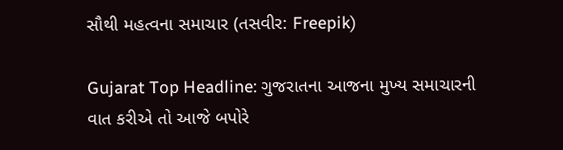સૌથી મહત્વના સમાચાર (તસવીર: Freepik)

Gujarat Top Headline: ગુજરાતના આજના મુખ્ય સમાચારની વાત કરીએ તો આજે બપોરે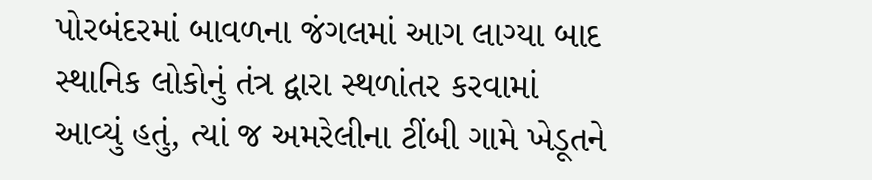પોરબંદરમાં બાવળના જંગલમાં આગ લાગ્યા બાદ સ્થાનિક લોકોનું તંત્ર દ્વારા સ્થળાંતર કરવામાં આવ્યું હતું, ત્યાં જ અમરેલીના ટીંબી ગામે ખેડૂતને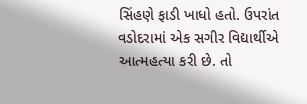સિંહણે ફાડી ખાધો હતો. ઉપરાંત વડોદરામાં એક સગીર વિદ્યાર્થીએ આત્મહત્યા કરી છે. તો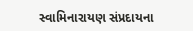સ્વામિનારાયણ સંપ્રદાયના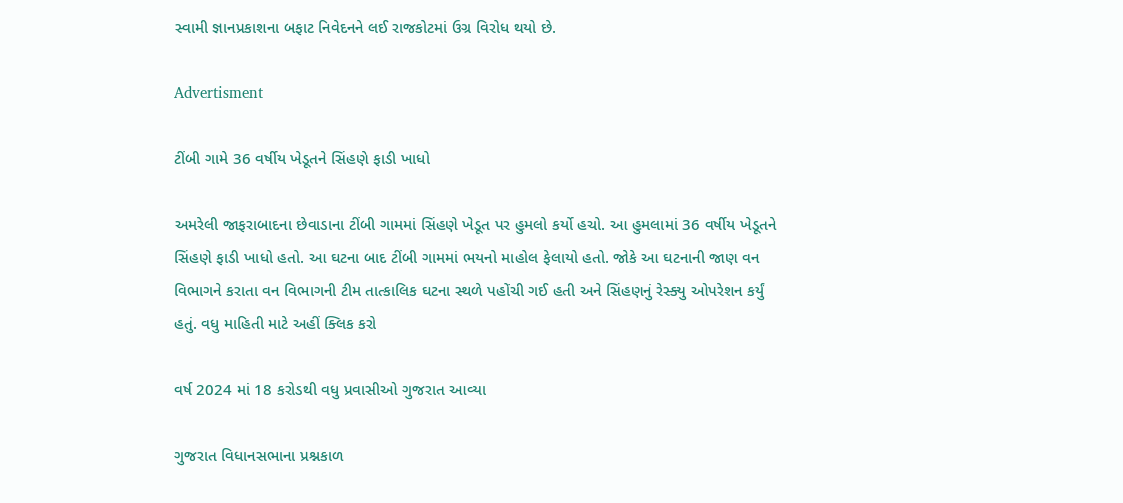સ્વામી જ્ઞાનપ્રકાશના બફાટ નિવેદનને લઈ રાજકોટમાં ઉગ્ર વિરોધ થયો છે.

Advertisment

ટીંબી ગામે 36 વર્ષીય ખેડૂતને સિંહણે ફાડી ખાધો

અમરેલી જાફરાબાદના છેવાડાના ટીંબી ગામમાં સિંહણે ખેડૂત પર હુમલો કર્યો હચો. આ હુમલામાં 36 વર્ષીય ખેડૂતને સિંહણે ફાડી ખાધો હતો. આ ઘટના બાદ ટીંબી ગામમાં ભયનો માહોલ ફેલાયો હતો. જોકે આ ઘટનાની જાણ વન વિભાગને કરાતા વન વિભાગની ટીમ તાત્કાલિક ઘટના સ્થળે પહોંચી ગઈ હતી અને સિંહણનું રેસ્ક્યુ ઓપરેશન કર્યું હતું. વધુ માહિતી માટે અહીં ક્લિક કરો

વર્ષ 2024 માં 18 કરોડથી વધુ પ્રવાસીઓ ગુજરાત આવ્યા

ગુજરાત વિધાનસભાના પ્રશ્નકાળ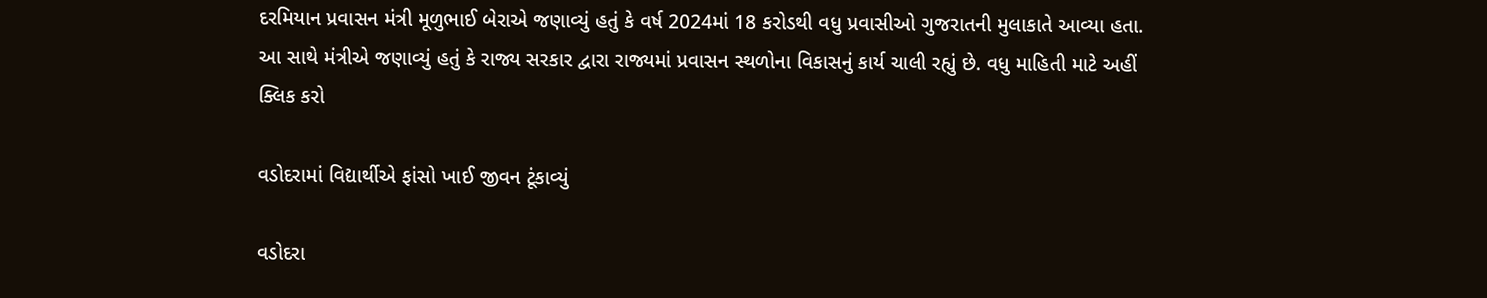દરમિયાન પ્રવાસન મંત્રી મૂળુભાઈ બેરાએ જણાવ્યું હતું કે વર્ષ 2024માં 18 કરોડથી વધુ પ્રવાસીઓ ગુજરાતની મુલાકાતે આવ્યા હતા. આ સાથે મંત્રીએ જણાવ્યું હતું કે રાજ્ય સરકાર દ્વારા રાજ્યમાં પ્રવાસન સ્થળોના વિકાસનું કાર્ય ચાલી રહ્યું છે. વધુ માહિતી માટે અહીં ક્લિક કરો

વડોદરામાં વિદ્યાર્થીએ ફાંસો ખાઈ જીવન ટૂંકાવ્યું

વડોદરા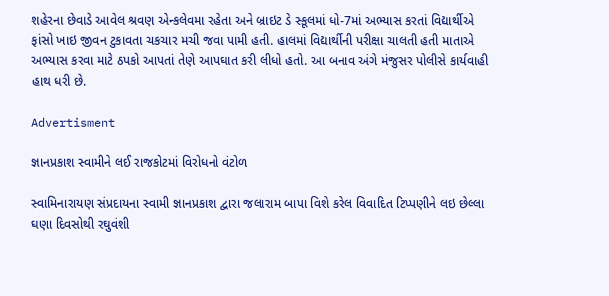શહેરના છેવાડે આવેલ શ્રવણ એન્કલેવમા રહેતા અને બ્રાઇટ ડે સ્કૂલમાં ધો-7માં અભ્યાસ કરતાં વિદ્યાર્થીએ ફાંસો ખાઇ જીવન ટુકાવતા ચકચાર મચી જવા પામી હતી. હાલમાં વિદ્યાર્થીની પરીક્ષા ચાલતી હતી માતાએ અભ્યાસ કરવા માટે ઠપકો આપતાં તેણે આપઘાત કરી લીધો હતો. આ બનાવ અંગે મંજુસર પોલીસે કાર્યવાહી હાથ ધરી છે.

Advertisment

જ્ઞાનપ્રકાશ સ્વામીને લઈ રાજકોટમાં વિરોધનો વંટોળ

સ્વામિનારાયણ સંપ્રદાયના સ્વામી જ્ઞાનપ્રકાશ દ્વારા જલારામ બાપા વિશે કરેલ વિવાદિત ટિપ્પણીને લઇ છેલ્લા ઘણા દિવસોથી રઘુવંશી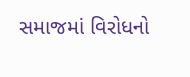સમાજમાં વિરોધનો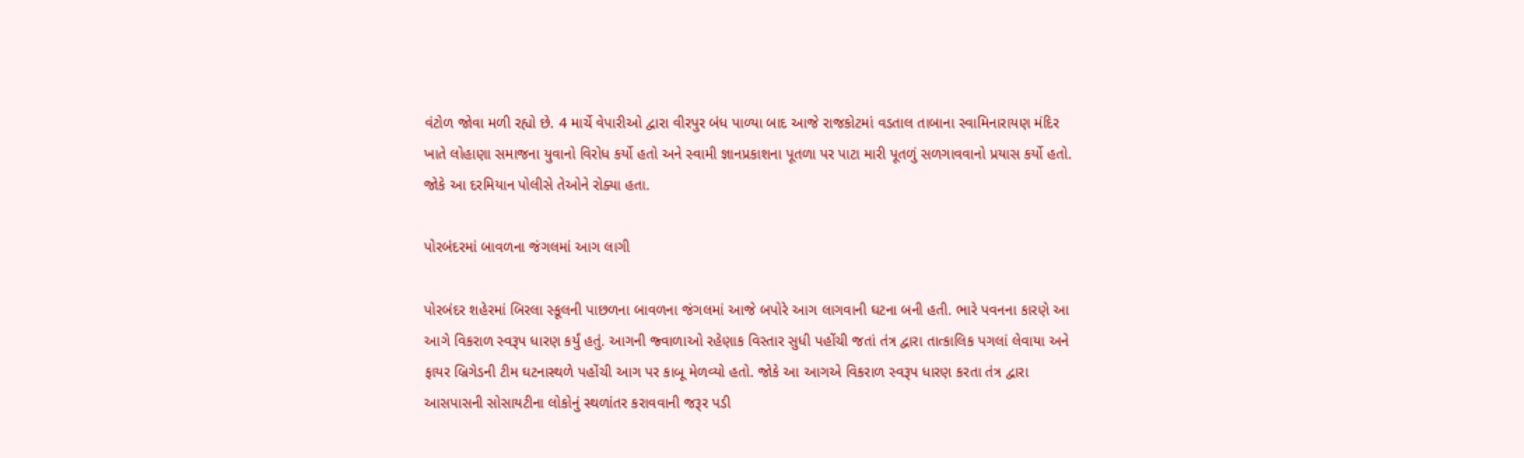વંટોળ જોવા મળી રહ્યો છે. 4 માર્ચે વેપારીઓ દ્વારા વીરપુર બંધ પાળ્યા બાદ આજે રાજકોટમાં વડતાલ તાબાના સ્વામિનારાયણ મંદિર ખાતે લોહાણા સમાજના યુવાનો વિરોધ કર્યો હતો અને સ્વામી જ્ઞાનપ્રકાશના પૂતળા પર પાટા મારી પૂતળું સળગાવવાનો પ્રયાસ કર્યો હતો. જોકે આ દરમિયાન પોલીસે તેઓને રોક્યા હતા.

પોરબંદરમાં બાવળના જંગલમાં આગ લાગી

પોરબંદર શહેરમાં બિરલા સ્કૂલની પાછળના બાવળના જંગલમાં આજે બપોરે આગ લાગવાની ઘટના બની હતી. ભારે પવનના કારણે આ આગે વિકરાળ સ્વરૂપ ધારણ કર્યું હતું. આગની જ્વાળાઓ રહેણાક વિસ્તાર સુધી પહોંચી જતાં તંત્ર દ્વારા તાત્કાલિક પગલાં લેવાયા અને ફાયર બ્રિગેડની ટીમ ઘટનાસ્થળે પહોંચી આગ પર કાબૂ મેળવ્યો હતો. જોકે આ આગએ વિકરાળ સ્વરૂપ ધારણ કરતા તંત્ર દ્વારા આસપાસની સોસાયટીના લોકોનું સ્થળાંતર કરાવવાની જરૂર પડી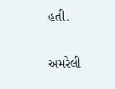હતી.

અમરેલી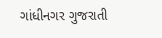ગાંધીનગર ગુજરાતી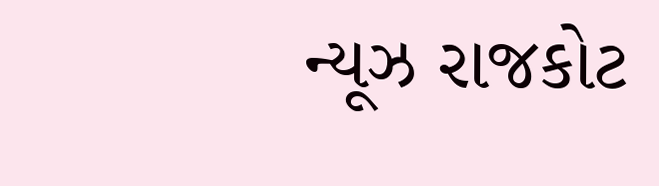ન્યૂઝ રાજકોટ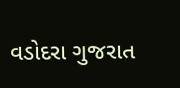વડોદરા ગુજરાત